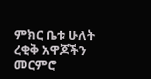ምክር ቤቱ ሁለት ረቂቅ አዋጆችን መርምሮ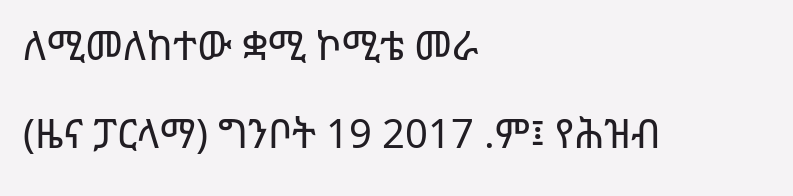ለሚመለከተው ቋሚ ኮሚቴ መራ

(ዜና ፓርላማ) ግንቦት 19 2017 .ም፤ የሕዝብ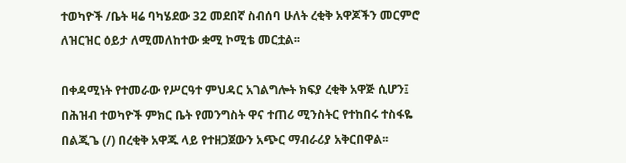ተወካዮች /ቤት ዛሬ ባካሄደው 32 መደበኛ ስብሰባ ሁለት ረቂቅ አዋጆችን መርምሮ ለዝርዝር ዕይታ ለሚመለከተው ቋሚ ኮሚቴ መርቷል፡፡

በቀዳሚነት የተመራው የሥርዓተ ምህዳር አገልግሎት ክፍያ ረቂቅ አዋጅ ሲሆን፤ በሕዝብ ተወካዮች ምክር ቤት የመንግስት ዋና ተጠሪ ሚንስትር የተከበሩ ተስፋዬ በልጂጌ (/) በረቂቅ አዋጁ ላይ የተዘጋጀውን አጭር ማብራሪያ አቅርበዋል፡፡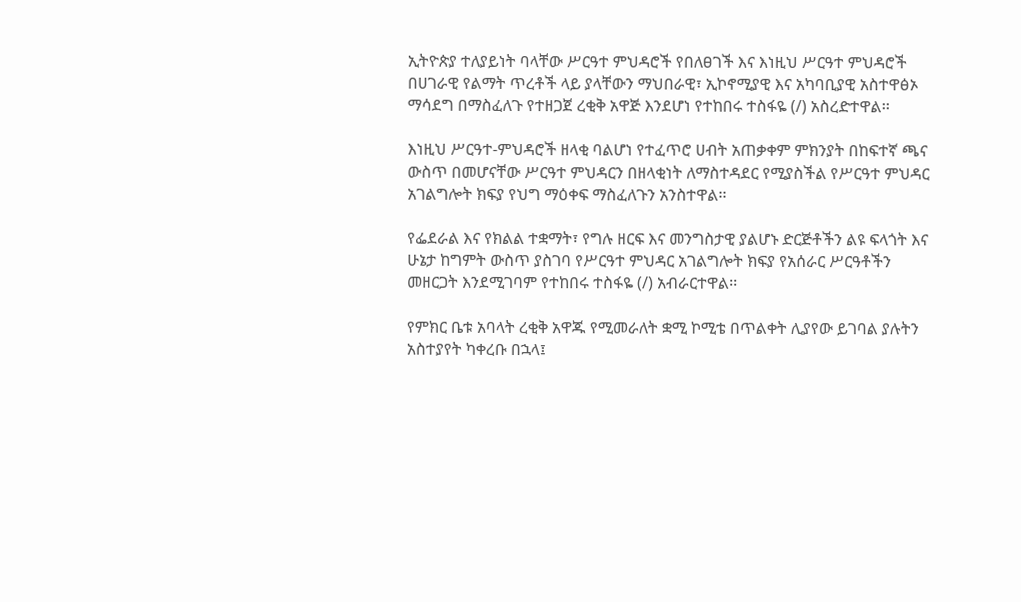ኢትዮጵያ ተለያይነት ባላቸው ሥርዓተ ምህዳሮች የበለፀገች እና እነዚህ ሥርዓተ ምህዳሮች በሀገራዊ የልማት ጥረቶች ላይ ያላቸውን ማህበራዊ፣ ኢኮኖሚያዊ እና አካባቢያዊ አስተዋፅኦ ማሳደግ በማስፈለጉ የተዘጋጀ ረቂቅ አዋጅ እንደሆነ የተከበሩ ተስፋዬ (/) አስረድተዋል፡፡

እነዚህ ሥርዓተ-ምህዳሮች ዘላቂ ባልሆነ የተፈጥሮ ሀብት አጠቃቀም ምክንያት በከፍተኛ ጫና ውስጥ በመሆናቸው ሥርዓተ ምህዳርን በዘላቂነት ለማስተዳደር የሚያስችል የሥርዓተ ምህዳር አገልግሎት ክፍያ የህግ ማዕቀፍ ማስፈለጉን አንስተዋል፡፡

የፌደራል እና የክልል ተቋማት፣ የግሉ ዘርፍ እና መንግስታዊ ያልሆኑ ድርጅቶችን ልዩ ፍላጎት እና ሁኔታ ከግምት ውስጥ ያስገባ የሥርዓተ ምህዳር አገልግሎት ክፍያ የአሰራር ሥርዓቶችን መዘርጋት እንደሚገባም የተከበሩ ተስፋዬ (/) አብራርተዋል፡፡

የምክር ቤቱ አባላት ረቂቅ አዋጁ የሚመራለት ቋሚ ኮሚቴ በጥልቀት ሊያየው ይገባል ያሉትን አስተያየት ካቀረቡ በኋላ፤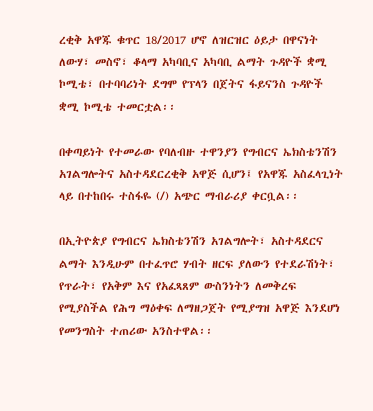ረቂቅ አዋጁ ቁጥር 18/2017 ሆኖ ለዝርዝር ዕይታ በዋናነት ለውሃ፣ መስኖ፣ ቆላማ አካባቢና አካባቢ ልማት ጉዳዮች ቋሚ ኮሚቴ፣ በተባባሪነት ደግሞ የፕላን በጀትና ፋይናንስ ጉዳዮች ቋሚ ኮሚቴ ተመርቷል፡፡

በቀጣይነት የተመራው የባለብዙ ተዋንያን የግብርና ኤክስቴንሽን አገልግሎትና አስተዳደርረቂቅ አዋጅ ሲሆን፤ የአዋጁ አስፈላጊነት ላይ በተከበሩ ተስፋዬ (/) አጭር ማብራሪያ ቀርቧል፡፡

በኢትዮጵያ የግብርና ኤክስቴንሽን አገልግሎት፣ አስተዳደርና ልማት እንዲሁም በተፈጥሮ ሃብት ዘርፍ ያለውን የተደራሽነት፣ የጥራት፣ የአቅም እና የአፈጻጸም ውስንነትን ለመቅረፍ የሚያስችል የሕግ ማዕቀፍ ለማዘጋጀት የሚያግዝ አዋጅ እንደሆነ የመንግስት ተጠሪው አንስተዋል፡፡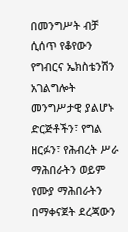በመንግሥት ብቻ ሲሰጥ የቆየውን የግብርና ኤክስቴንሽን አገልግሎት መንግሥታዊ ያልሆኑ ድርጅቶችን፣ የግል ዘርፉን፣ የሕብረት ሥራ ማሕበራትን ወይም የሙያ ማሕበራትን በማቀናጀት ደረጃውን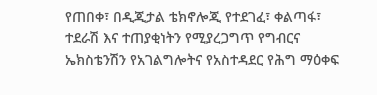የጠበቀ፣ በዲጂታል ቴክኖሎጂ የተደገፈ፣ ቀልጣፋ፣ ተደራሽ እና ተጠያቂነትን የሚያረጋግጥ የግብርና ኤክስቴንሽን የአገልግሎትና የአስተዳደር የሕግ ማዕቀፍ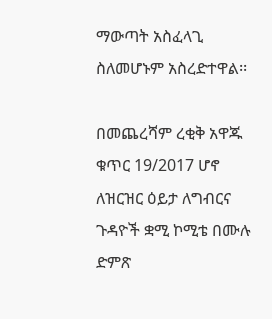ማውጣት አስፈላጊ ስለመሆኑም አስረድተዋል፡፡

በመጨረሻም ረቂቅ አዋጁ ቁጥር 19/2017 ሆኖ ለዝርዝር ዕይታ ለግብርና ጉዳዮች ቋሚ ኮሚቴ በሙሉ ድምጽ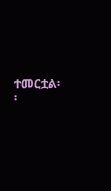ተመርቷል፡፡